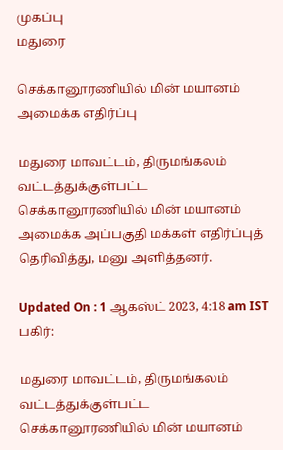முகப்பு
மதுரை

செக்கானூரணியில் மின் மயானம் அமைக்க எதிர்ப்பு

மதுரை மாவட்டம், திருமங்கலம் வட்டத்துக்குள்பட்ட செக்கானூரணியில் மின் மயானம் அமைக்க அப்பகுதி மக்கள் எதிர்ப்புத் தெரிவித்து, மனு அளித்தனர்.

Updated On : 1 ஆகஸ்ட் 2023, 4:18 am IST
பகிர்:

மதுரை மாவட்டம், திருமங்கலம் வட்டத்துக்குள்பட்ட செக்கானூரணியில் மின் மயானம்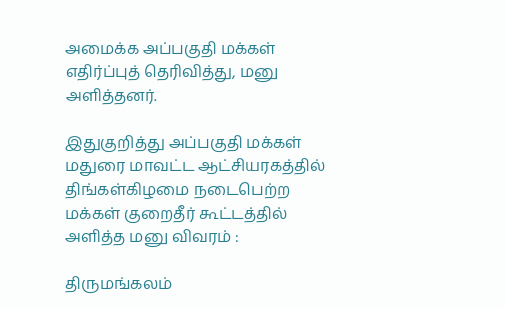அமைக்க அப்பகுதி மக்கள் எதிர்ப்புத் தெரிவித்து, மனு அளித்தனர்.

இதுகுறித்து அப்பகுதி மக்கள் மதுரை மாவட்ட ஆட்சியரகத்தில் திங்கள்கிழமை நடைபெற்ற மக்கள் குறைதீர் கூட்டத்தில் அளித்த மனு விவரம் :

திருமங்கலம்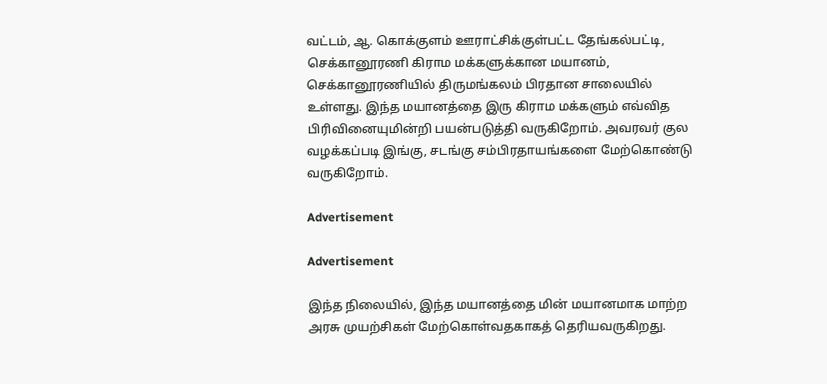வட்டம், ஆ. கொக்குளம் ஊராட்சிக்குள்பட்ட தேங்கல்பட்டி, செக்கானூரணி கிராம மக்களுக்கான மயானம், செக்கானூரணியில் திருமங்கலம் பிரதான சாலையில் உள்ளது. இந்த மயானத்தை இரு கிராம மக்களும் எவ்வித பிரிவினையுமின்றி பயன்படுத்தி வருகிறோம். அவரவர் குல வழக்கப்படி இங்கு, சடங்கு சம்பிரதாயங்களை மேற்கொண்டு வருகிறோம்.

Advertisement

Advertisement

இந்த நிலையில், இந்த மயானத்தை மின் மயானமாக மாற்ற அரசு முயற்சிகள் மேற்கொள்வதகாகத் தெரியவருகிறது.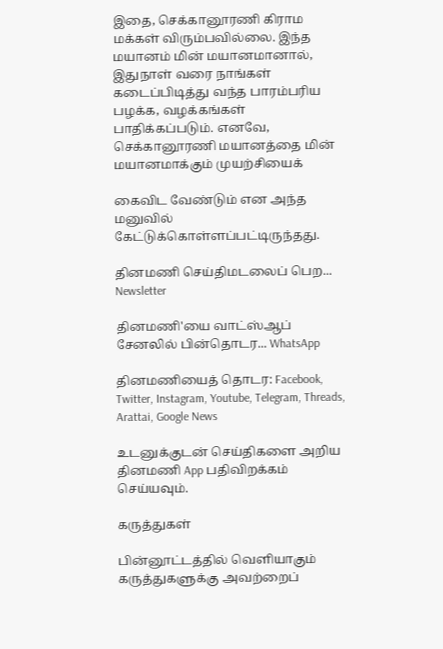இதை, செக்கானூரணி கிராம மக்கள் விரும்பவில்லை. இந்த மயானம் மின் மயானமானால், இதுநாள் வரை நாங்கள் கடைப்பிடித்து வந்த பாரம்பரிய பழக்க, வழக்கங்கள் பாதிக்கப்படும். எனவே, செக்கானூரணி மயானத்தை மின் மயானமாக்கும் முயற்சியைக்

கைவிட வேண்டும் என அந்த மனுவில் கேட்டுக்கொள்ளப்பட்டிருந்தது.

தினமணி செய்திமடலைப் பெற... Newsletter

தினமணி'யை வாட்ஸ்ஆப் சேனலில் பின்தொடர... WhatsApp

தினமணியைத் தொடர: Facebook, Twitter, Instagram, Youtube, Telegram, Threads, Arattai, Google News

உடனுக்குடன் செய்திகளை அறிய தினமணி App பதிவிறக்கம் செய்யவும்.

கருத்துகள்

பின்னூட்டத்தில் வெளியாகும் கருத்துகளுக்கு அவற்றைப்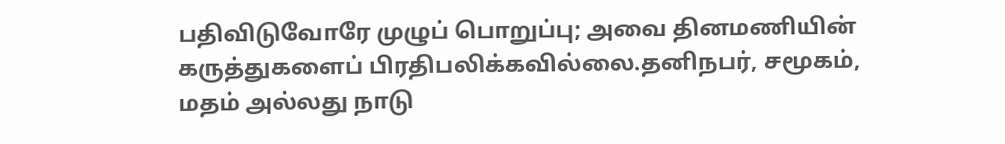பதிவிடுவோரே முழுப் பொறுப்பு; அவை தினமணியின் கருத்துகளைப் பிரதிபலிக்கவில்லை.தனிநபர், சமூகம், மதம் அல்லது நாடு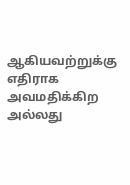ஆகியவற்றுக்கு எதிராக அவமதிக்கிற அல்லது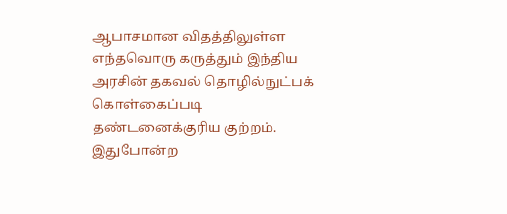ஆபாசமான விதத்திலுள்ள எந்தவொரு கருத்தும் இந்திய அரசின் தகவல் தொழில்நுட்பக் கொள்கைப்படி தண்டனைக்குரிய குற்றம். இதுபோன்ற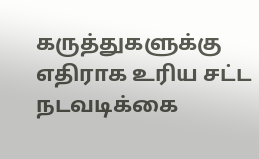கருத்துகளுக்கு எதிராக உரிய சட்ட நடவடிக்கை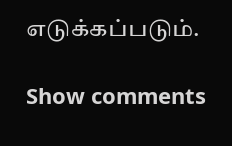எடுக்கப்படும்.

Show comments